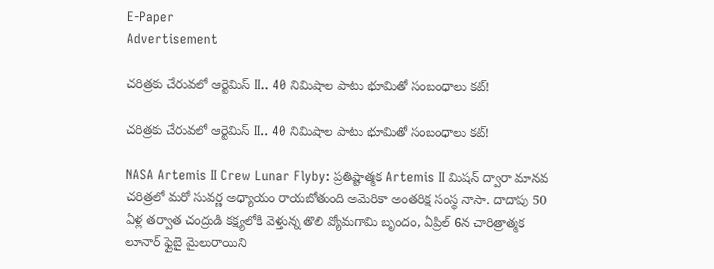E-Paper
Advertisement

చరిత్రకు చేరువలో ఆర్టెమిస్ II.. 40 నిమిషాల పాటు భూమితో సంబంధాలు కట్!

చరిత్రకు చేరువలో ఆర్టెమిస్ II.. 40 నిమిషాల పాటు భూమితో సంబంధాలు కట్!

NASA Artemis II Crew Lunar Flyby: ప్రతిష్టాత్మక Artemis II మిషన్ ద్వారా మానవ చరిత్రలో మరో సువర్ణ అధ్యాయం రాయ‌బోతుంది అమెరికా అంత‌రిక్ష సంస్థ‌ నాసా. దాదాపు 50 ఏళ్ల తర్వాత చంద్రుడి కక్ష్యలోకి వెళ్తున్న తొలి వ్యోమగామి బృందం, ఏప్రిల్ 6న చారిత్రాత్మక లూనార్ ఫ్లైబై మైలురాయిని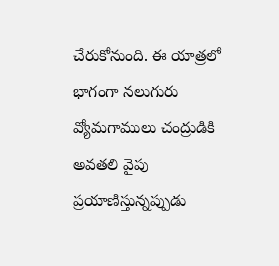చేరుకోనుంది. ఈ యాత్రలో భాగంగా నలుగురు వ్యోమగాములు చంద్రుడికి అవతలి వైపు ప్రయాణిస్తున్నప్పుడు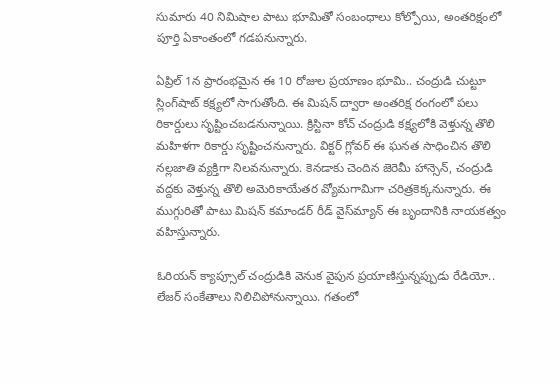సుమారు 40 నిమిషాల పాటు భూమితో సంబంధాలు కోల్పోయి, అంతరిక్షంలో పూర్తి ఏకాంతంలో గడపనున్నారు.

ఏప్రిల్ 1న ప్రారంభమైన ఈ 10 రోజుల ప్రయాణం భూమి.. చంద్రుడి చుట్టూ స్లింగ్‌షాట్ కక్ష్యలో సాగుతోంది. ఈ మిషన్ ద్వారా అంతరిక్ష రంగంలో పలు రికార్డులు సృష్టించబడనున్నాయి. క్రిస్టినా కోచ్ చంద్రుడి కక్ష్యలోకి వెళ్తున్న తొలి మహిళగా రికార్డు సృష్టించనున్నారు. విక్టర్ గ్లోవర్ ఈ ఘనత సాధించిన తొలి న‌ల్లజాతి వ్యక్తిగా నిలవనున్నారు. కెనడాకు చెందిన జెరెమీ హాన్సెన్, చంద్రుడి వద్దకు వెళ్తున్న తొలి అమెరికాయేతర వ్యోమగామిగా చరిత్రకెక్కనున్నారు. ఈ ముగ్గురితో పాటు మిషన్ కమాండర్ రీడ్ వైస్‌మ్యాన్ ఈ బృందానికి నాయకత్వం వహిస్తున్నారు.

ఓరియన్ క్యాప్సూల్ చంద్రుడికి వెనుక వైపున ప్రయాణిస్తున్నప్పుడు రేడియో.. లేజర్ సంకేతాలు నిలిచిపోనున్నాయి. గతంలో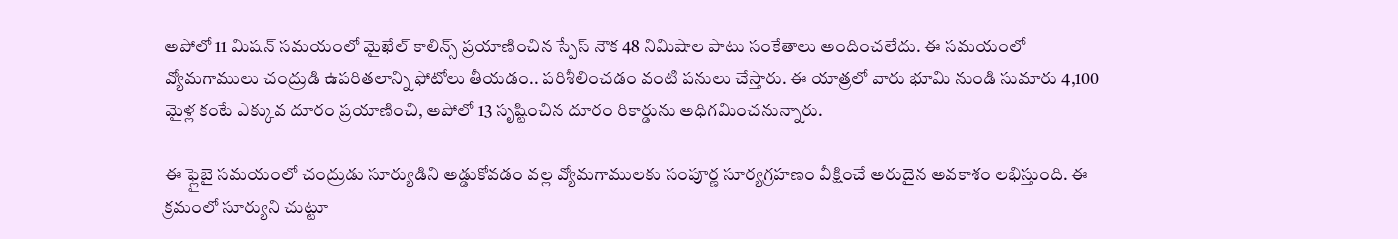అపోలో 11 మిషన్ సమయంలో మైఖేల్ కాలిన్స్ ప్ర‌యాణించిన స్పేస్ నౌక‌ 48 నిమిషాల పాటు సంకేతాలు అందించ‌లేదు. ఈ సమయంలో వ్యోమగాములు చంద్రుడి ఉపరితలాన్ని ఫోటోలు తీయడం.. పరిశీలించడం వంటి పనులు చేస్తారు. ఈ యాత్రలో వారు భూమి నుండి సుమారు 4,100 మైళ్ల కంటే ఎక్కువ దూరం ప్రయాణించి, అపోలో 13 సృష్టించిన దూరం రికార్డును అధిగమించనున్నారు.

ఈ ఫ్లైబై సమయంలో చంద్రుడు సూర్యుడిని అడ్డుకోవడం వల్ల వ్యోమగాములకు సంపూర్ణ సూర్యగ్రహణం వీక్షించే అరుదైన అవకాశం లభిస్తుంది. ఈ క్రమంలో సూర్యుని చుట్టూ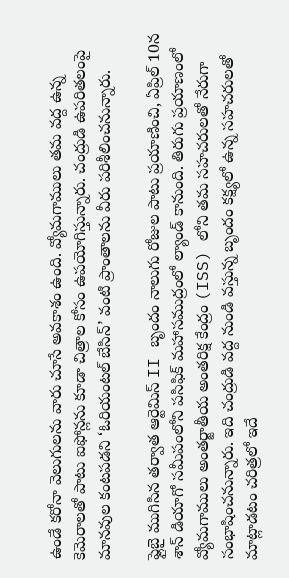ఉండే కరోనా వెలుగులను వారు చూసే అవ‌కాశం ఉంది. వ్యోమగాములు తమ వద్ద ఉన్న కెమెరాలతో పాటు ఐఫోన్లను కూడా చిత్రాల కోసం ఉపయోగిస్తున్నారు. చంద్రుడి ఉపరితలంపై మానవుల కంటపడని ‘ఓరియంటల్ బేసిన్’ వంటి ప్రాంతాలను వీరు పరిశీలించనున్నారు.

ఫ్లైబై ముగిసిన తర్వాత ఆర్టెమిస్ II బృందం నాలుగు రోజుల పాటు ప్రయాణించి, ఏప్రిల్ 10న శాన్ డియాగో సమీపంలోని పసిఫిక్ మహాసముద్రంలో ల్యాండ్ కానుంది. తిరుగు ప్రయాణంలో వ్యోమగాములు అంతర్జాతీయ అంతరిక్ష కేంద్రం (ISS) లోని తమ సహచరులతో నేరుగా సంభాషించనున్నారు. ఇది చంద్రుడి వద్ద నుండి వస్తున్న బృందం కక్ష్యలో ఉన్న సహచరులతో మాట్లాడటం చరిత్రలో ఇదే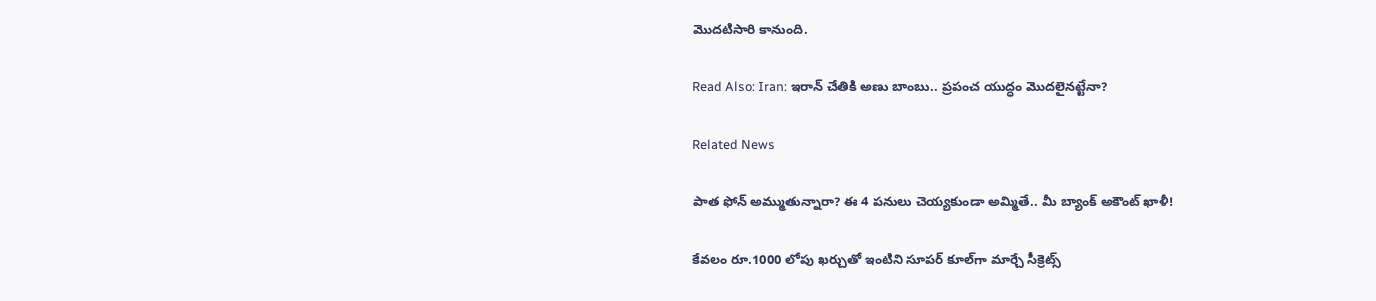మొదటిసారి కానుంది.

Read Also: Iran: ఇరాన్ చేతికి అణు బాంబు.. ప్రపంచ యుద్ధం మొదలైనట్టేనా?

Related News

పాత ఫోన్ అమ్ముతున్నారా? ఈ 4 పనులు చెయ్యకుండా అమ్మితే.. మీ బ్యాంక్ అకౌంట్ ఖాళీ!

కేవలం రూ.1000 లోపు ఖర్చుతో ఇంటిని సూపర్ కూల్‌గా మార్చే సీక్రెట్స్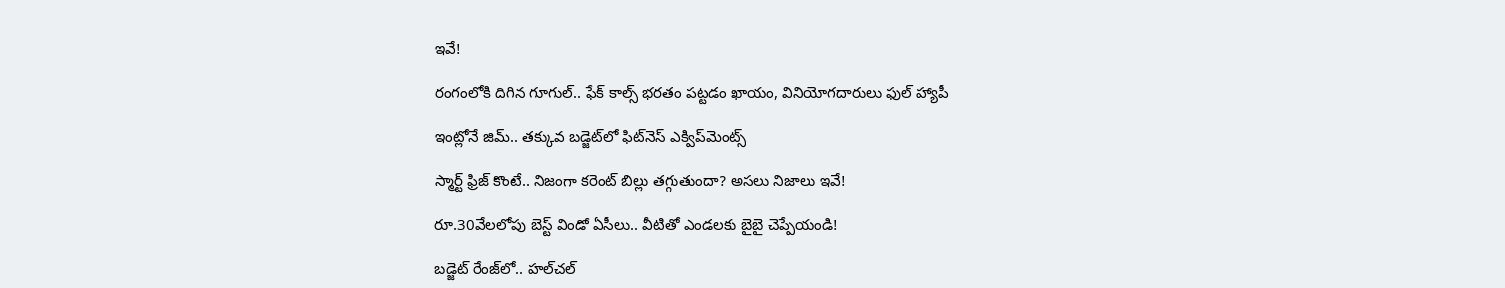ఇవే!

రంగంలోకి దిగిన గూగుల్.. ఫేక్ కాల్స్ భరతం పట్టడం ఖాయం, వినియోగదారులు ఫుల్‌ హ్యాపీ

ఇంట్లోనే జిమ్.. తక్కువ బడ్జెట్‌లో ఫిట్‌నెస్ ఎక్విప్‌మెంట్స్

స్మార్ట్ ఫ్రిజ్ కొంటే.. నిజంగా కరెంట్ బిల్లు తగ్గుతుందా? అసలు నిజాలు ఇవే!

రూ.30వేలలోపు బెస్ట్ విండో ఏసీలు.. వీటితో ఎండలకు బైబై చెప్పేయండి!

బడ్జెట్ రేంజ్‌లో.. హల్‌చల్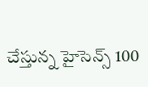చేస్తున్న హైసెన్స్ 100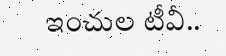ఇంచుల టీవీ..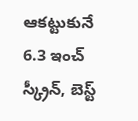ఆకట్టుకునే 6.3 ఇంచ్ స్క్రీన్, బెస్ట్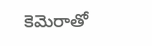కెమెరాతో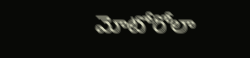మోటోరోలా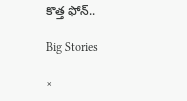కొత్త ఫోన్..

Big Stories

×